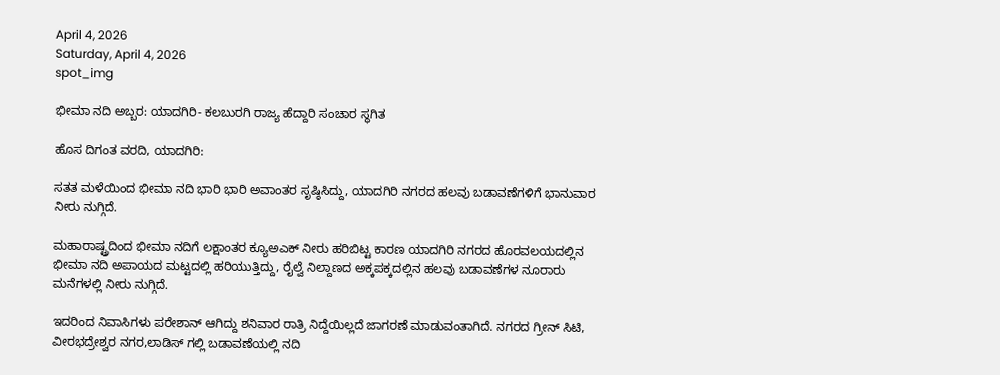April 4, 2026
Saturday, April 4, 2026
spot_img

ಭೀಮಾ ನದಿ ಅಬ್ಬರ: ಯಾದಗಿರಿ- ಕಲಬುರಗಿ ರಾಜ್ಯ ಹೆದ್ದಾರಿ ಸಂಚಾರ ಸ್ಥಗಿತ

ಹೊಸ ದಿಗಂತ ವರದಿ, ಯಾದಗಿರಿ:

ಸತತ ಮಳೆಯಿಂದ ಭೀಮಾ ನದಿ ಭಾರಿ ಭಾರಿ ಅವಾಂತರ ಸೃಷ್ಠಿಸಿದ್ದು, ಯಾದಗಿರಿ ನಗರದ ಹಲವು ಬಡಾವಣೆಗಳಿಗೆ ಭಾನುವಾರ ನೀರು‌ ನುಗ್ಗಿದೆ.

ಮಹಾರಾಷ್ಟ್ರದಿಂದ ಭೀಮಾ ನದಿಗೆ ಲಕ್ಷಾಂತರ ಕ್ಯೂಅಎಕ್ ನೀರು ಹರಿಬಿಟ್ಟ ಕಾರಣ ಯಾದಗಿರಿ ನಗರದ ಹೊರವಲಯದಲ್ಲಿನ ಭೀಮಾ ನದಿ ಅಪಾಯದ ಮಟ್ಟದಲ್ಲಿ ಹರಿಯುತ್ತಿದ್ದು, ರೈಲ್ವೆ ನಿಲ್ದಾಣದ ಅಕ್ಕಪಕ್ಕದಲ್ಲಿನ ಹಲವು ಬಡಾವಣೆಗಳ ನೂರಾರು ಮನೆಗಳಲ್ಲಿ ನೀರು ನುಗ್ಗಿದೆ.

ಇದರಿಂದ ನಿವಾಸಿಗಳು ಪರೇಶಾನ್ ಆಗಿದ್ದು ಶನಿವಾರ ರಾತ್ರಿ ನಿದ್ದೆಯಿಲ್ಲದೆ ಜಾಗರಣೆ ಮಾಡುವಂತಾಗಿದೆ. ನಗರದ ಗ್ರೀನ್ ಸಿಟಿ, ವೀರಭದ್ರೇಶ್ವರ ನಗರ,ಲಾಡಿಸ್ ಗಲ್ಲಿ ಬಡಾವಣೆಯಲ್ಲಿ ನದಿ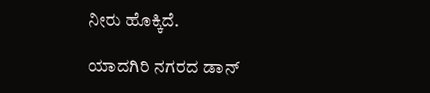ನೀರು ಹೊಕ್ಕಿದೆ.

ಯಾದಗಿರಿ ನಗರದ ಡಾನ್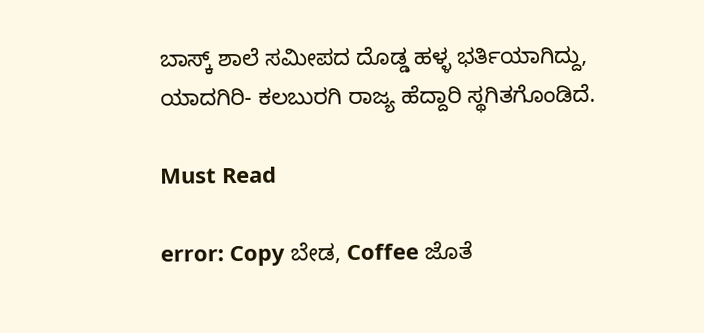ಬಾಸ್ಕ್ ಶಾಲೆ ಸಮೀಪದ ದೊಡ್ಡ ಹಳ್ಳ ಭರ್ತಿಯಾಗಿದ್ದು, ಯಾದಗಿರಿ- ಕಲಬುರಗಿ ರಾಜ್ಯ ಹೆದ್ದಾರಿ ಸ್ಥಗಿತಗೊಂಡಿದೆ.

Must Read

error: Copy ಬೇಡ, Coffee ಜೊತೆ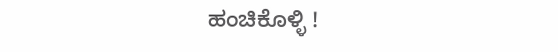ಹಂಚಿಕೊಳ್ಳಿ !